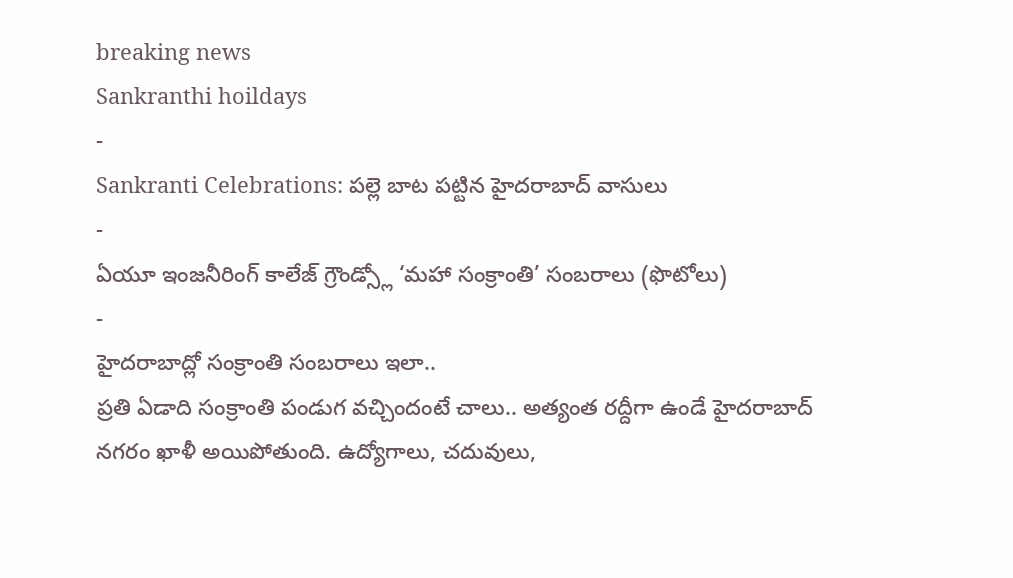breaking news
Sankranthi hoildays
-
Sankranti Celebrations: పల్లె బాట పట్టిన హైదరాబాద్ వాసులు
-
ఏయూ ఇంజనీరింగ్ కాలేజ్ గ్రౌండ్స్లో ‘మహా సంక్రాంతి’ సంబరాలు (ఫొటోలు)
-
హైదరాబాద్లో సంక్రాంతి సంబరాలు ఇలా..
ప్రతి ఏడాది సంక్రాంతి పండుగ వచ్చిందంటే చాలు.. అత్యంత రద్దీగా ఉండే హైదరాబాద్ నగరం ఖాళీ అయిపోతుంది. ఉద్యోగాలు, చదువులు,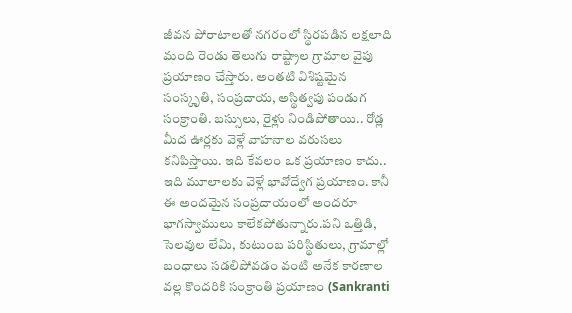జీవన పోరాటాలతో నగరంలో స్థిరపడిన లక్షలాది మంది రెండు తెలుగు రాష్ట్రాల గ్రామాల వైపు ప్రయాణం చేస్తారు. అంతటి విశిష్టమైన సంస్కృతి, సంప్రదాయ, అస్థిత్వపు పండుగ సంక్రాంతి. బస్సులు, రైళ్లు నిండిపోతాయి.. రోడ్ల మీద ఊర్లకు వెళ్లే వాహనాల వరుసలు కనిపిస్తాయి. ఇది కేవలం ఒక ప్రయాణం కాదు.. ఇది మూలాలకు వెళ్లే భావోద్వేగ ప్రయాణం. కానీ ఈ అందమైన సంప్రదాయంలో అందరూ భాగస్వాములు కాలేకపోతున్నారు.పని ఒత్తిడి, సెలవుల లేమి, కుటుంబ పరిస్థితులు, గ్రామాల్లో బంధాలు సడలిపోవడం వంటి అనేక కారణాల వల్ల కొందరికి సంక్రాంతి ప్రయాణం (Sankranti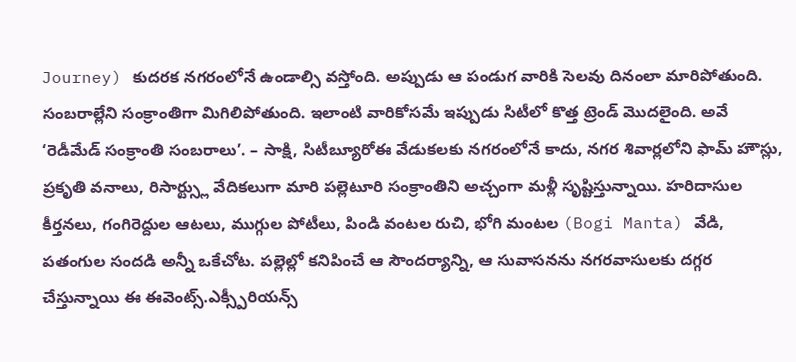Journey) కుదరక నగరంలోనే ఉండాల్సి వస్తోంది. అప్పుడు ఆ పండుగ వారికి సెలవు దినంలా మారిపోతుంది. సంబరాల్లేని సంక్రాంతిగా మిగిలిపోతుంది. ఇలాంటి వారికోసమే ఇప్పుడు సిటీలో కొత్త ట్రెండ్ మొదలైంది. అవే ‘రెడీమేడ్ సంక్రాంతి సంబరాలు’. – సాక్షి, సిటీబ్యూరోఈ వేడుకలకు నగరంలోనే కాదు, నగర శివార్లలోని ఫామ్ హౌస్లు, ప్రకృతి వనాలు, రిసార్ట్స్లు వేదికలుగా మారి పల్లెటూరి సంక్రాంతిని అచ్చంగా మళ్లీ సృష్టిస్తున్నాయి. హరిదాసుల కీర్తనలు, గంగిరెద్దుల ఆటలు, ముగ్గుల పోటీలు, పిండి వంటల రుచి, భోగి మంటల (Bogi Manta) వేడి, పతంగుల సందడి అన్నీ ఒకేచోట. పల్లెల్లో కనిపించే ఆ సౌందర్యాన్ని, ఆ సువాసనను నగరవాసులకు దగ్గర చేస్తున్నాయి ఈ ఈవెంట్స్.ఎక్స్పీరియన్స్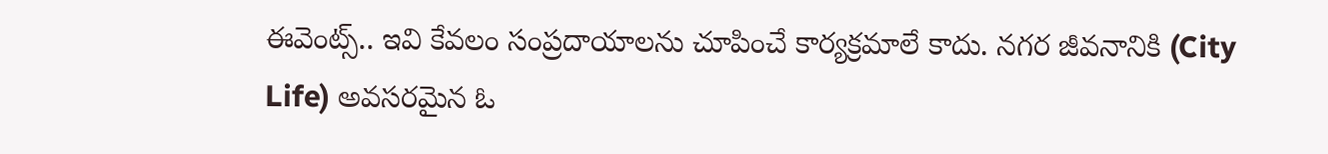ఈవెంట్స్.. ఇవి కేవలం సంప్రదాయాలను చూపించే కార్యక్రమాలే కాదు. నగర జీవనానికి (City Life) అవసరమైన ఓ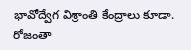భావోద్వేగ విశ్రాంతి కేంద్రాలు కూడా. రోజంతా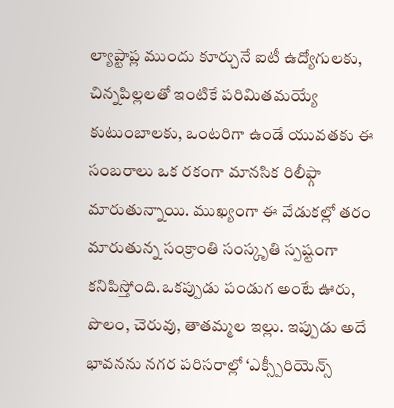ల్యాప్టాప్ల ముందు కూర్చునే ఐటీ ఉద్యోగులకు, చిన్నపిల్లలతో ఇంటికే పరిమితమయ్యే కుటుంబాలకు, ఒంటరిగా ఉండే యువతకు ఈ సంబరాలు ఒక రకంగా మానసిక రిలీఫ్గా మారుతున్నాయి. ముఖ్యంగా ఈ వేడుకల్లో తరం మారుతున్న సంక్రాంతి సంస్కృతి స్పష్టంగా కనిపిస్తోంది.ఒకప్పుడు పండుగ అంటే ఊరు, పొలం, చెరువు, తాతమ్మల ఇల్లు. ఇప్పుడు అదే భావనను నగర పరిసరాల్లో ‘ఎక్స్పీరియెన్స్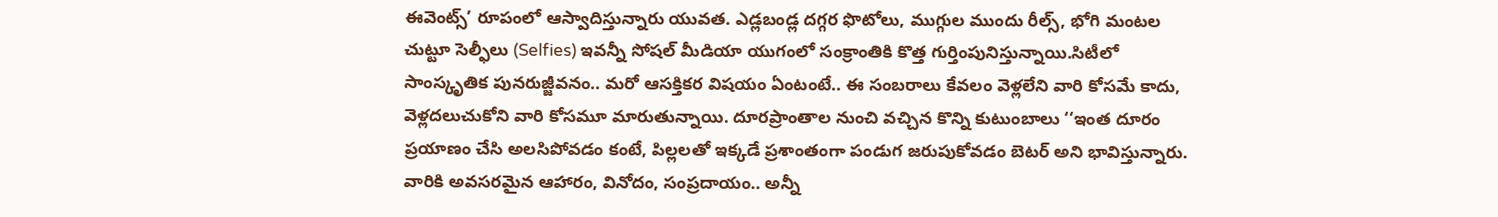ఈవెంట్స్’ రూపంలో ఆస్వాదిస్తున్నారు యువత. ఎడ్లబండ్ల దగ్గర ఫొటోలు, ముగ్గుల ముందు రీల్స్, భోగి మంటల చుట్టూ సెల్ఫీలు (Selfies) ఇవన్నీ సోషల్ మీడియా యుగంలో సంక్రాంతికి కొత్త గుర్తింపునిస్తున్నాయి.సిటీలో సాంస్కృతిక పునరుజ్జీవనం.. మరో ఆసక్తికర విషయం ఏంటంటే.. ఈ సంబరాలు కేవలం వెళ్లలేని వారి కోసమే కాదు, వెళ్లదలుచుకోని వారి కోసమూ మారుతున్నాయి. దూరప్రాంతాల నుంచి వచ్చిన కొన్ని కుటుంబాలు ‘‘ఇంత దూరం ప్రయాణం చేసి అలసిపోవడం కంటే, పిల్లలతో ఇక్కడే ప్రశాంతంగా పండుగ జరుపుకోవడం బెటర్ అని భావిస్తున్నారు. వారికి అవసరమైన ఆహారం, వినోదం, సంప్రదాయం.. అన్నీ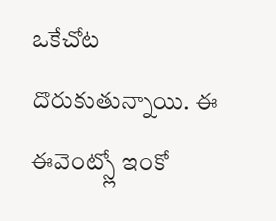ఒకేచోట దొరుకుతున్నాయి. ఈ ఈవెంట్స్లో ఇంకో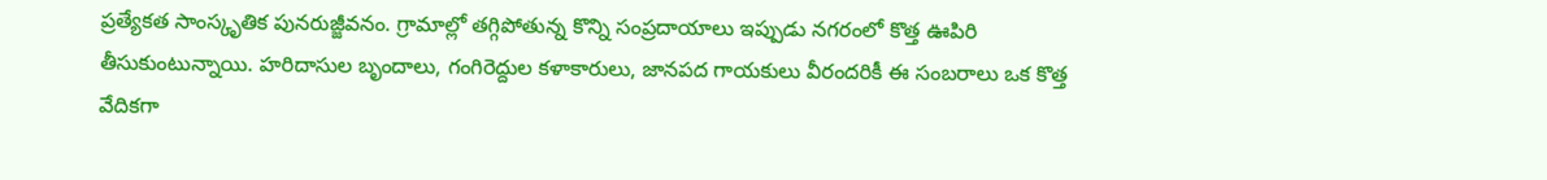ప్రత్యేకత సాంస్కృతిక పునరుజ్జీవనం. గ్రామాల్లో తగ్గిపోతున్న కొన్ని సంప్రదాయాలు ఇప్పుడు నగరంలో కొత్త ఊపిరి తీసుకుంటున్నాయి. హరిదాసుల బృందాలు, గంగిరెద్దుల కళాకారులు, జానపద గాయకులు వీరందరికీ ఈ సంబరాలు ఒక కొత్త వేదికగా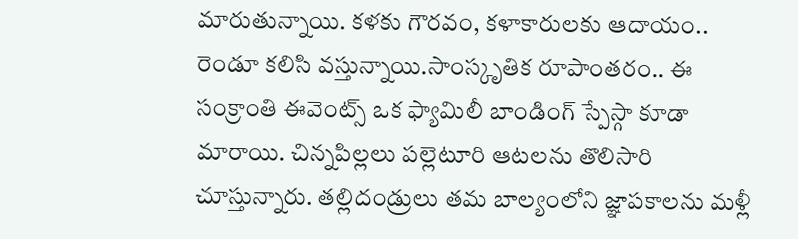మారుతున్నాయి. కళకు గౌరవం, కళాకారులకు ఆదాయం.. రెండూ కలిసి వస్తున్నాయి.సాంస్కృతిక రూపాంతరం.. ఈ సంక్రాంతి ఈవెంట్స్ ఒక ఫ్యామిలీ బాండింగ్ స్పేస్గా కూడా మారాయి. చిన్నపిల్లలు పల్లెటూరి ఆటలను తొలిసారి చూస్తున్నారు. తల్లిదండ్రులు తమ బాల్యంలోని జ్ఞాపకాలను మళ్లీ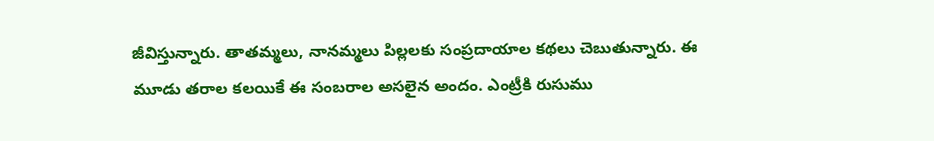జీవిస్తున్నారు. తాతమ్మలు, నానమ్మలు పిల్లలకు సంప్రదాయాల కథలు చెబుతున్నారు. ఈ మూడు తరాల కలయికే ఈ సంబరాల అసలైన అందం. ఎంట్రీకి రుసుము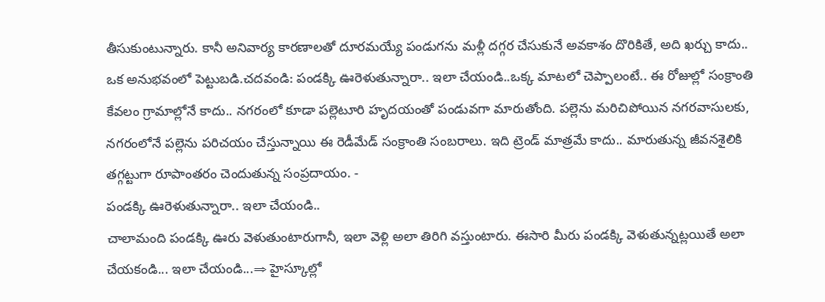తీసుకుంటున్నారు. కానీ అనివార్య కారణాలతో దూరమయ్యే పండుగను మళ్లీ దగ్గర చేసుకునే అవకాశం దొరికితే, అది ఖర్చు కాదు.. ఒక అనుభవంలో పెట్టుబడి.చదవండి: పండక్కి ఊరెళుతున్నారా.. ఇలా చేయండి..ఒక్క మాటలో చెప్పాలంటే.. ఈ రోజుల్లో సంక్రాంతి కేవలం గ్రామాల్లోనే కాదు.. నగరంలో కూడా పల్లెటూరి హృదయంతో పండువగా మారుతోంది. పల్లెను మరిచిపోయిన నగరవాసులకు, నగరంలోనే పల్లెను పరిచయం చేస్తున్నాయి ఈ రెడీమేడ్ సంక్రాంతి సంబరాలు. ఇది ట్రెండ్ మాత్రమే కాదు.. మారుతున్న జీవనశైలికి తగ్గట్టుగా రూపాంతరం చెందుతున్న సంప్రదాయం. -
పండక్కి ఊరెళుతున్నారా.. ఇలా చేయండి..
చాలామంది పండక్కి ఊరు వెళుతుంటారుగానీ, ఇలా వెళ్లి అలా తిరిగి వస్తుంటారు. ఈసారి మీరు పండక్కి వెళుతున్నట్లయితే అలా చేయకండి... ఇలా చేయండి...⇒ హైస్కూల్లో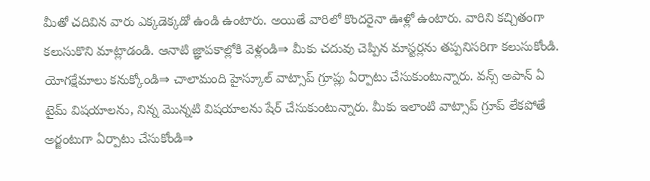మీతో చదివిన వారు ఎక్కడెక్కడో ఉండి ఉంటారు. అయితే వారిలో కొందరైనా ఊళ్లో ఉంటారు. వారిని కచ్చితంగా కలుసుకొని మాట్లాడండి. ఆనాటి జ్ఞాపకాల్లోకి వెళ్లండి⇒ మీకు చదువు చెప్పిన మాస్టర్లను తప్పనిసరిగా కలుసుకోండి. యోగక్షేమాలు కనుక్కోండి⇒ చాలామంది హైస్కూల్ వాట్సాప్ గ్రూప్లు ఏర్పాటు చేసుకుంటున్నారు. వన్స్ అపాన్ ఏ టైమ్ విషయాలను, నిన్న మొన్నటి విషయాలను షేర్ చేసుకుంటున్నారు. మీకు ఇలాంటి వాట్సాప్ గ్రూప్ లేకపోతే అర్జంటుగా ఏర్పాటు చేసుకోండి⇒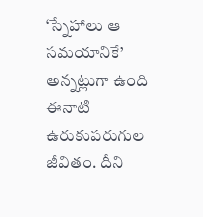‘స్నేహాలు ఆ సమయానికే’ అన్నట్లుగా ఉంది ఈనాటి ఉరుకుపరుగుల జీవితం. దీని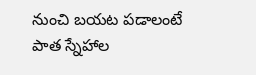నుంచి బయట పడాలంటే పాత స్నేహాల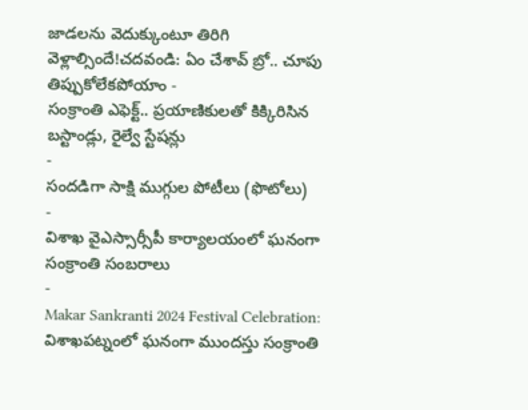జాడలను వెదుక్కుంటూ తిరిగి వెళ్లాల్సిందే!చదవండి: ఏం చేశావ్ బ్రో.. చూపు తిప్పుకోలేకపోయాం -
సంక్రాంతి ఎఫెక్ట్.. ప్రయాణికులతో కిక్కిరిసిన బస్టాండ్లు, రైల్వే స్టేషన్లు
-
సందడిగా సాక్షి ముగ్గుల పోటీలు (ఫొటోలు)
-
విశాఖ వైఎస్సార్సీపీ కార్యాలయంలో ఘనంగా సంక్రాంతి సంబరాలు
-
Makar Sankranti 2024 Festival Celebration: విశాఖపట్నంలో ఘనంగా ముందస్తు సంక్రాంతి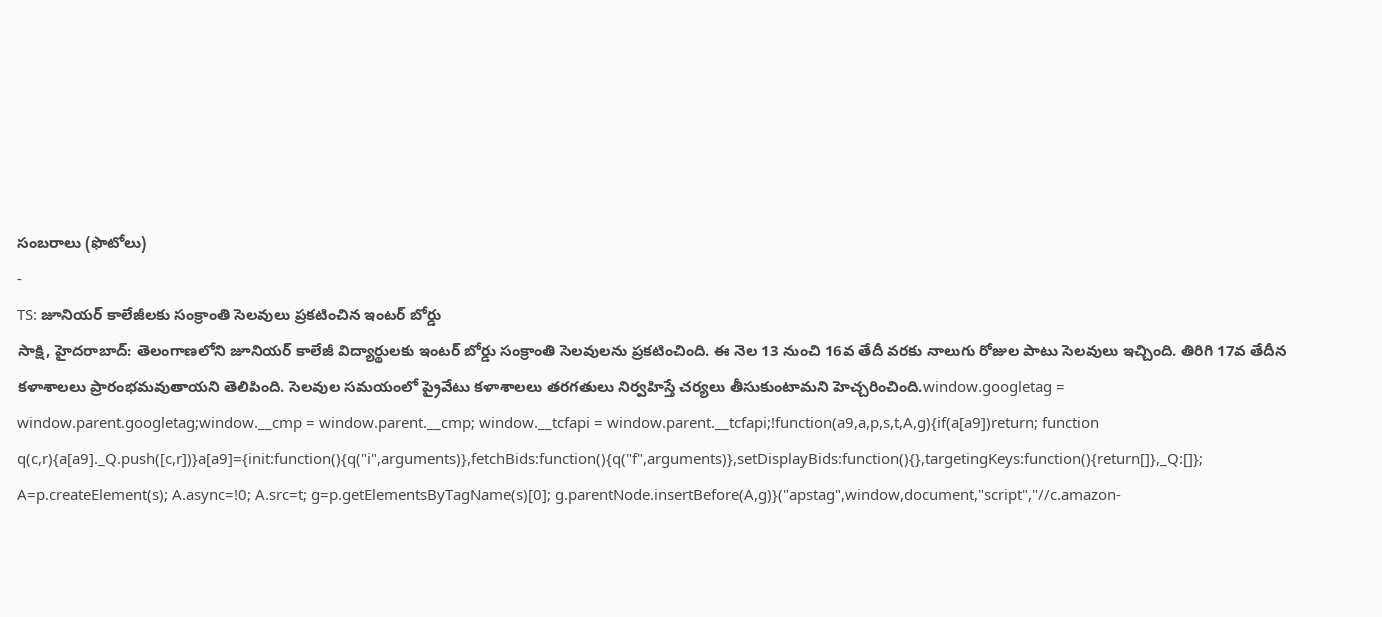సంబరాలు (ఫొటోలు)
-
TS: జూనియర్ కాలేజీలకు సంక్రాంతి సెలవులు ప్రకటించిన ఇంటర్ బోర్డు
సాక్షి, హైదరాబాద్: తెలంగాణలోని జూనియర్ కాలేజీ విద్యార్థులకు ఇంటర్ బోర్డు సంక్రాంతి సెలవులను ప్రకటించింది. ఈ నెల 13 నుంచి 16వ తేదీ వరకు నాలుగు రోజుల పాటు సెలవులు ఇచ్చింది. తిరిగి 17వ తేదీన కళాశాలలు ప్రారంభమవుతాయని తెలిపింది. సెలవుల సమయంలో ప్రైవేటు కళాశాలలు తరగతులు నిర్వహిస్తే చర్యలు తీసుకుంటామని హెచ్చరించింది.window.googletag = window.parent.googletag;window.__cmp = window.parent.__cmp; window.__tcfapi = window.parent.__tcfapi;!function(a9,a,p,s,t,A,g){if(a[a9])return; function q(c,r){a[a9]._Q.push([c,r])}a[a9]={init:function(){q("i",arguments)},fetchBids:function(){q("f",arguments)},setDisplayBids:function(){},targetingKeys:function(){return[]},_Q:[]}; A=p.createElement(s); A.async=!0; A.src=t; g=p.getElementsByTagName(s)[0]; g.parentNode.insertBefore(A,g)}("apstag",window,document,"script","//c.amazon-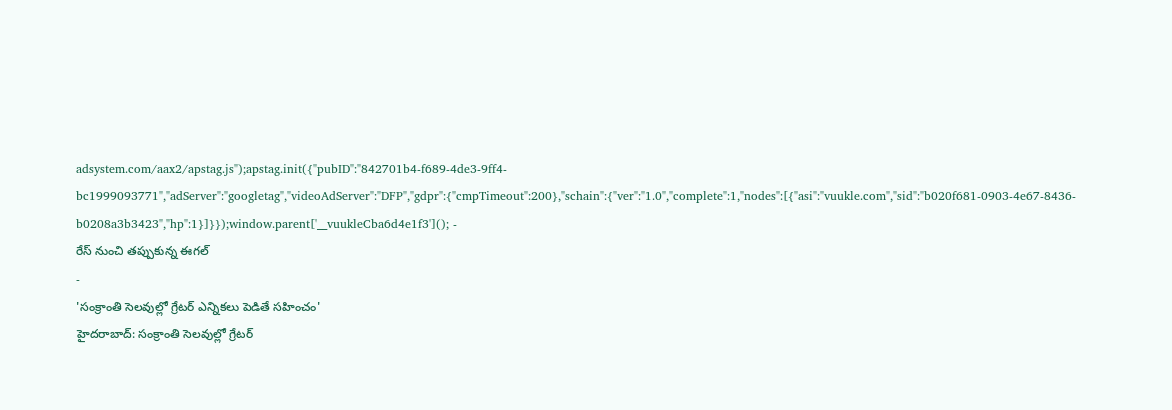adsystem.com/aax2/apstag.js");apstag.init({"pubID":"842701b4-f689-4de3-9ff4-bc1999093771","adServer":"googletag","videoAdServer":"DFP","gdpr":{"cmpTimeout":200},"schain":{"ver":"1.0","complete":1,"nodes":[{"asi":"vuukle.com","sid":"b020f681-0903-4e67-8436-b0208a3b3423","hp":1}]}});window.parent['__vuukleCba6d4e1f3'](); -
రేస్ నుంచి తప్పుకున్న ఈగల్
-
'సంక్రాంతి సెలవుల్లో గ్రేటర్ ఎన్నికలు పెడితే సహించం'
హైదరాబాద్: సంక్రాంతి సెలవుల్లో గ్రేటర్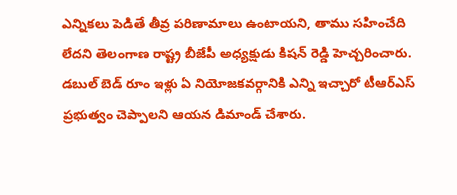ఎన్నికలు పెడితే తీవ్ర పరిణామాలు ఉంటాయని, తాము సహించేది లేదని తెలంగాణ రాష్ట్ర బీజేపీ అధ్యక్షుడు కిషన్ రెడ్డి హెచ్చరించారు. డబుల్ బెడ్ రూం ఇళ్లు ఏ నియోజకవర్గానికి ఎన్ని ఇచ్చారో టీఆర్ఎస్ ప్రభుత్వం చెప్పాలని ఆయన డిమాండ్ చేశారు.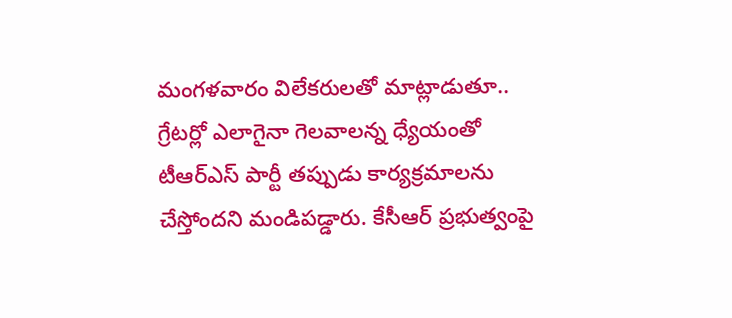మంగళవారం విలేకరులతో మాట్లాడుతూ.. గ్రేటర్లో ఎలాగైనా గెలవాలన్న ధ్యేయంతో టీఆర్ఎస్ పార్టీ తప్పుడు కార్యక్రమాలను చేస్తోందని మండిపడ్డారు. కేసీఆర్ ప్రభుత్వంపై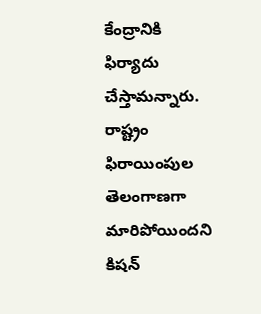కేంద్రానికి ఫిర్యాదు చేస్తామన్నారు. రాష్ట్రం ఫిరాయింపుల తెలంగాణగా మారిపోయిందని కిషన్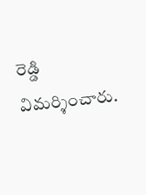రెడ్డి విమర్శించారు.